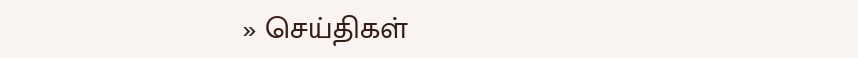» செய்திகள்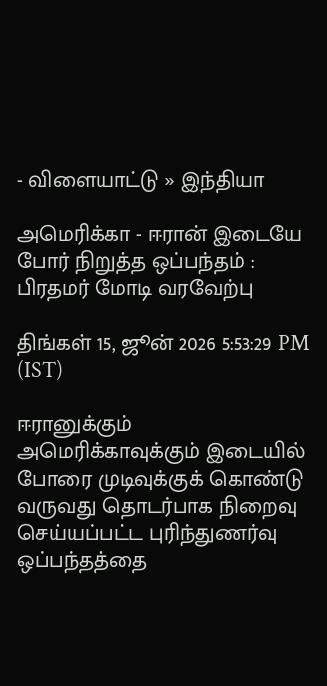- விளையாட்டு » இந்தியா

அமெரிக்கா - ஈரான் இடையே போர் நிறுத்த ஒப்பந்தம் : பிரதமர் மோடி வரவேற்பு

திங்கள் 15, ஜூன் 2026 5:53:29 PM (IST)

ஈரானுக்கும் அமெரிக்காவுக்கும் இடையில் போரை முடிவுக்குக் கொண்டு வருவது தொடர்பாக நிறைவு செய்யப்பட்ட புரிந்துணர்வு ஒப்பந்தத்தை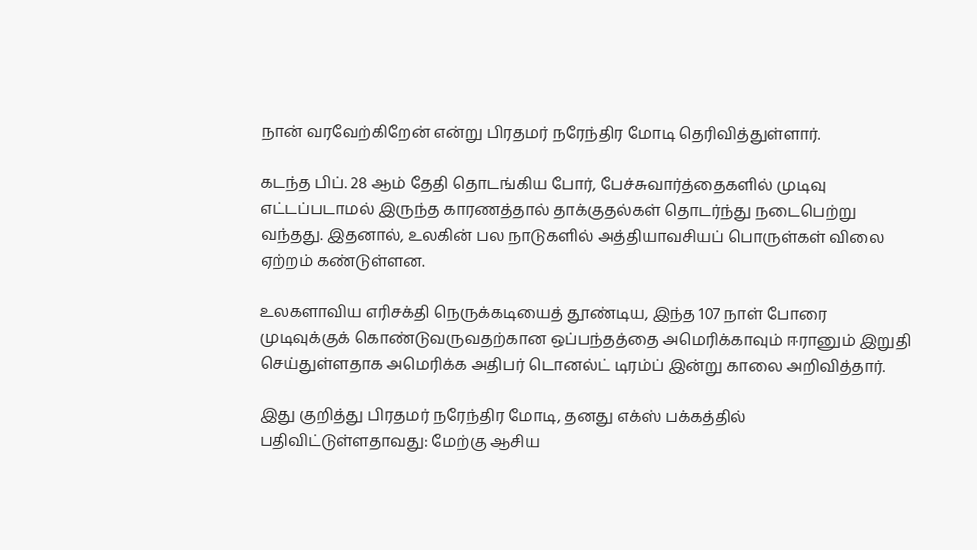நான் வரவேற்கிறேன் என்று பிரதமர் நரேந்திர மோடி தெரிவித்துள்ளார்.

கடந்த பிப். 28 ஆம் தேதி தொடங்கிய போர், பேச்சுவார்த்தைகளில் முடிவு எட்டப்படாமல் இருந்த காரணத்தால் தாக்குதல்கள் தொடர்ந்து நடைபெற்று வந்தது. இதனால், உலகின் பல நாடுகளில் அத்தியாவசியப் பொருள்கள் விலை ஏற்றம் கண்டுள்ளன.

உலகளாவிய எரிசக்தி நெருக்கடியைத் தூண்டிய, இந்த 107 நாள் போரை முடிவுக்குக் கொண்டுவருவதற்கான ஒப்பந்தத்தை அமெரிக்காவும் ஈரானும் இறுதி செய்துள்ளதாக அமெரிக்க அதிபர் டொனல்ட் டிரம்ப் இன்று காலை அறிவித்தார்.

இது குறித்து பிரதமர் நரேந்திர மோடி, தனது எக்ஸ் பக்கத்தில் பதிவிட்டுள்ளதாவது: மேற்கு ஆசிய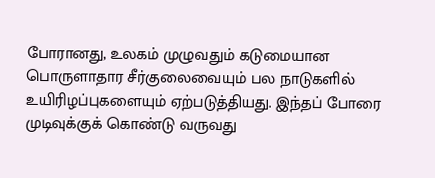போரானது, உலகம் முழுவதும் கடுமையான பொருளாதார சீர்குலைவையும் பல நாடுகளில் உயிரிழப்புகளையும் ஏற்படுத்தியது. இந்தப் போரை முடிவுக்குக் கொண்டு வருவது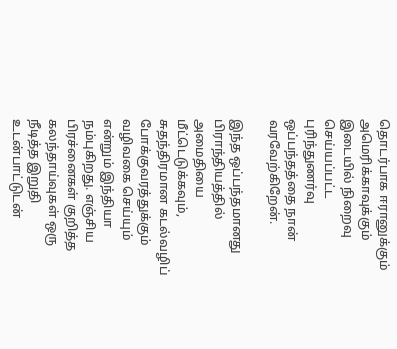தொடர்பாக ஈரானுக்கும் அமெரிக்காவுக்கும் இடையில் நிறைவு செய்யப்பட்ட புரிந்துணர்வு ஒப்பந்தத்தை நான் வரவேற்கிறேன்.

இந்த ஒப்பந்தமானது பிராந்தியத்தில் அமைதியை மீட்டெடுக்கவும், சுதந்திரமான கடல்வழிப் போக்குவரத்துக்கும் வழிவகை செய்யும் என்றும் இந்தியா நம்புகிறது. எஞ்சிய பிரச்னைகள் குறித்த கலந்தாய்வுகள் ஒரு நீடித்த இறுதி உடன்பாட்டுடன்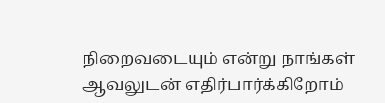நிறைவடையும் என்று நாங்கள் ஆவலுடன் எதிர்பார்க்கிறோம்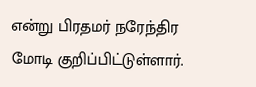என்று பிரதமர் நரேந்திர மோடி குறிப்பிட்டுள்ளார்.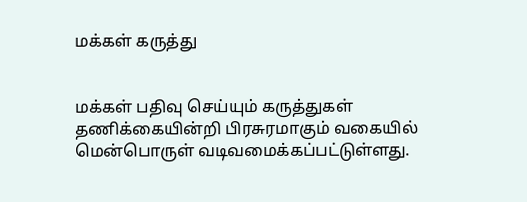மக்கள் கருத்து


மக்கள் பதிவு செய்யும் கருத்துகள் தணிக்கையின்றி பிரசுரமாகும் வகையில் மென்பொருள் வடிவமைக்கப்பட்டுள்ளது.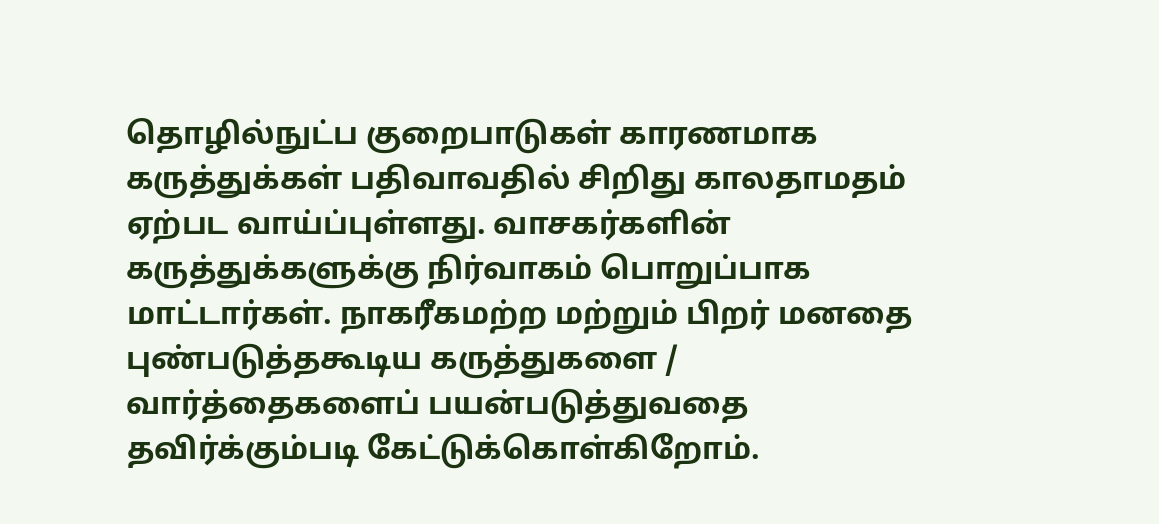தொழில்நுட்ப குறைபாடுகள் காரணமாக கருத்துக்கள் பதிவாவதில் சிறிது காலதாமதம் ஏற்பட வாய்ப்புள்ளது. வாசகர்களின் கருத்துக்களுக்கு நிர்வாகம் பொறுப்பாக மாட்டார்கள். நாகரீகமற்ற மற்றும் பிறர் மனதை புண்படுத்தகூடிய கருத்துகளை / வார்த்தைகளைப் பயன்படுத்துவதை தவிர்க்கும்படி கேட்டுக்கொள்கிறோம்.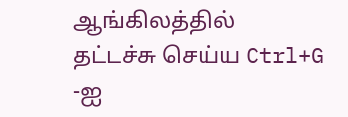ஆங்கிலத்தில் தட்டச்சு செய்ய Ctrl+G -ஐ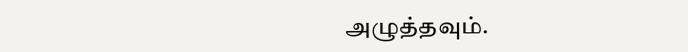அழுத்தவும்.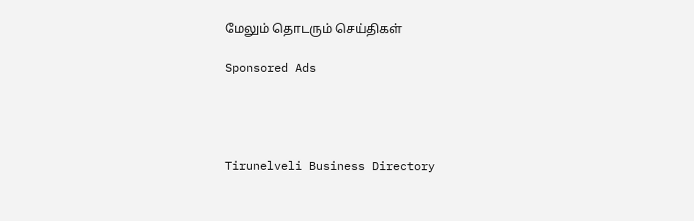மேலும் தொடரும் செய்திகள்

Sponsored Ads




Tirunelveli Business Directory